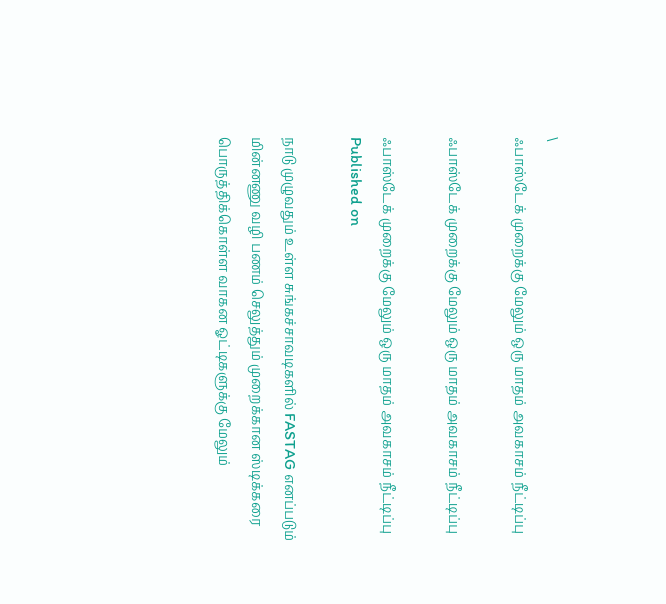\
ஃபாஸ்டேக் முறைக்கு மேலும் ஒரு மாதம் அவகாசம் நீட்டிப்பு

ஃபாஸ்டேக் முறைக்கு மேலும் ஒரு மாதம் அவகாசம் நீட்டிப்பு

ஃபாஸ்டேக் முறைக்கு மேலும் ஒரு மாதம் அவகாசம் நீட்டிப்பு
Published on

நாடு முழுவதும் உள்ள சுங்கச்சாவடிகளில் FASTAG எனப்படும் மின்னணு வழி பணம் செலுத்தும் முறைக்கான ஸ்டிக்கரை பொருத்திக்கொள்ள வாகன ஓட்டிகளுக்கு மேலும்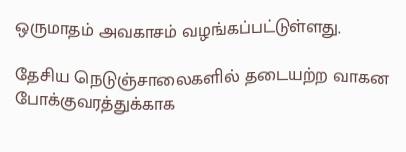ஒருமாதம் அவகாசம் வழங்கப்பட்டுள்ளது.

தேசிய நெடுஞ்சாலைகளில் தடையற்ற வாகன போக்குவரத்துக்காக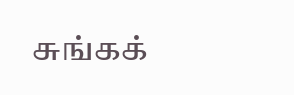சுங்கக்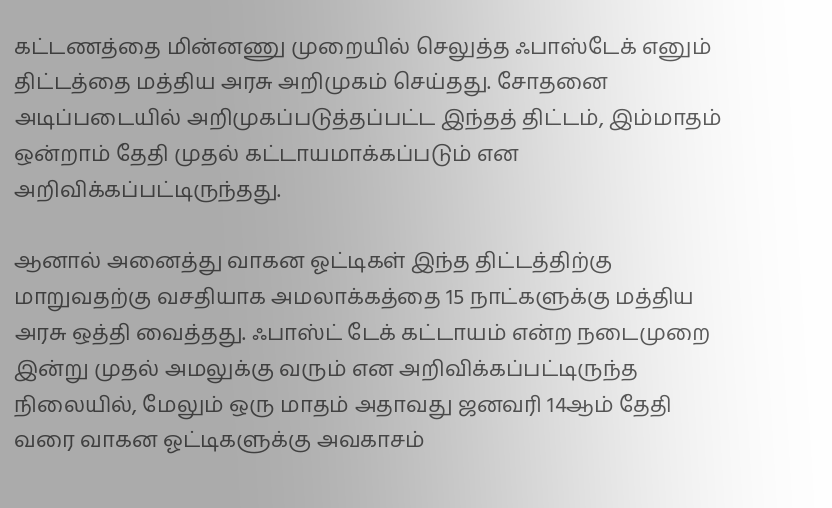கட்டணத்தை மின்னணு முறையில் செலுத்த ஃபாஸ்டேக் எனும் திட்டத்தை மத்திய அரசு அறிமுகம் செய்தது. சோதனை அடிப்படையில் அறிமுகப்படுத்தப்பட்ட இந்தத் திட்டம், இம்மாதம் ஒன்றாம் தேதி முதல் கட்டாயமாக்கப்படும் என அறிவிக்கப்பட்டிருந்தது.

ஆனால் அனைத்து வாகன ஓட்டிகள் இந்த திட்டத்திற்கு மாறுவதற்கு வசதியாக அமலாக்கத்தை 15 நாட்களுக்கு மத்திய அரசு ஒத்தி வைத்தது. ஃபாஸ்ட் டேக் கட்டாயம் என்ற நடைமுறை இன்று முதல் அமலுக்கு வரும் என அறிவிக்கப்பட்டிருந்த நிலையில், மேலும் ஒரு மாதம் அதாவது ஜனவரி 14ஆம் தேதி வரை வாகன ஓட்டிகளுக்கு அவகாசம்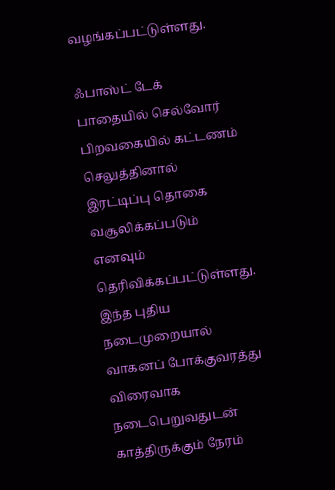வழங்கப்பட்டுள்ளது.

ஃபாஸ்ட் டேக் பாதையில் செல்வோர் பிறவகையில் கட்டணம் செலுத்தினால் இரட்டிப்பு தொகை வசூலிக்கப்படும் எனவும் தெரிவிக்கப்பட்டுள்ளது. இந்த புதிய நடைமுறையால் வாகனப் போக்குவரத்து விரைவாக நடைபெறுவதுடன் காத்திருக்கும் நேரம்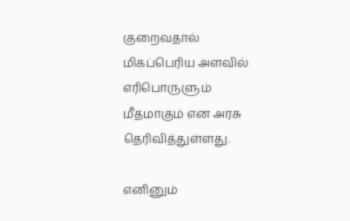குறைவதால் மிகப்பெரிய அளவில் எரிபொருளும் மீதமாகும் என அரசு தெரிவித்துள்ளது.

எனினும்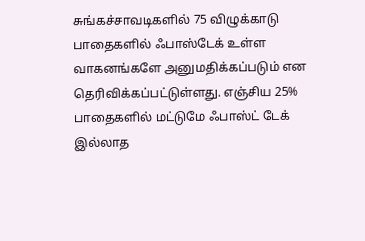சுங்கச்சாவடிகளில் 75 விழுக்காடு பாதைகளில் ஃபாஸ்டேக் உள்ள வாகனங்களே அனுமதிக்கப்படும் என தெரிவிக்கப்பட்டுள்ளது. எஞ்சிய 25% பாதைகளில் மட்டுமே ஃபாஸ்ட் டேக் இல்லாத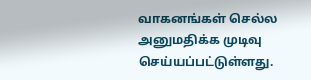வாகனங்கள் செல்ல அனுமதிக்க முடிவு செய்யப்பட்டுள்ளது.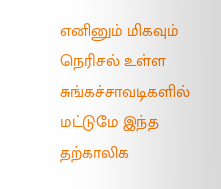எனினும் மிகவும் நெரிசல் உள்ள சுங்கச்சாவடிகளில் மட்டுமே இந்த தற்காலிக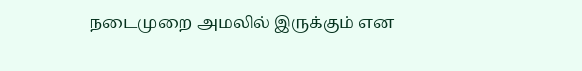நடைமுறை அமலில் இருக்கும் என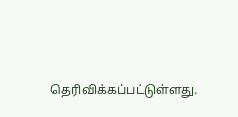தெரிவிக்கப்பட்டுள்ளது.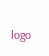logo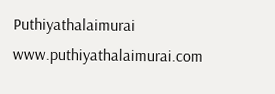Puthiyathalaimurai
www.puthiyathalaimurai.com